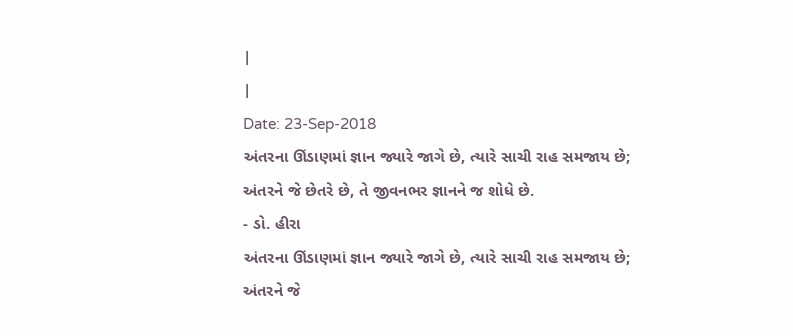|
|
Date: 23-Sep-2018
અંતરના ઊંડાણમાં જ્ઞાન જ્યારે જાગે છે, ત્યારે સાચી રાહ સમજાય છે;
અંતરને જે છેતરે છે, તે જીવનભર જ્ઞાનને જ શોધે છે.
- ડો. હીરા
અંતરના ઊંડાણમાં જ્ઞાન જ્યારે જાગે છે, ત્યારે સાચી રાહ સમજાય છે;
અંતરને જે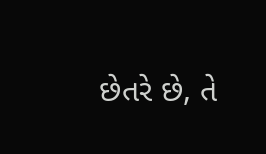છેતરે છે, તે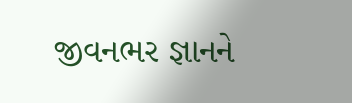જીવનભર જ્ઞાનને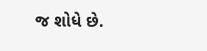જ શોધે છે.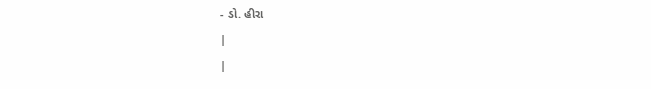- ડો. હીરા
|
|